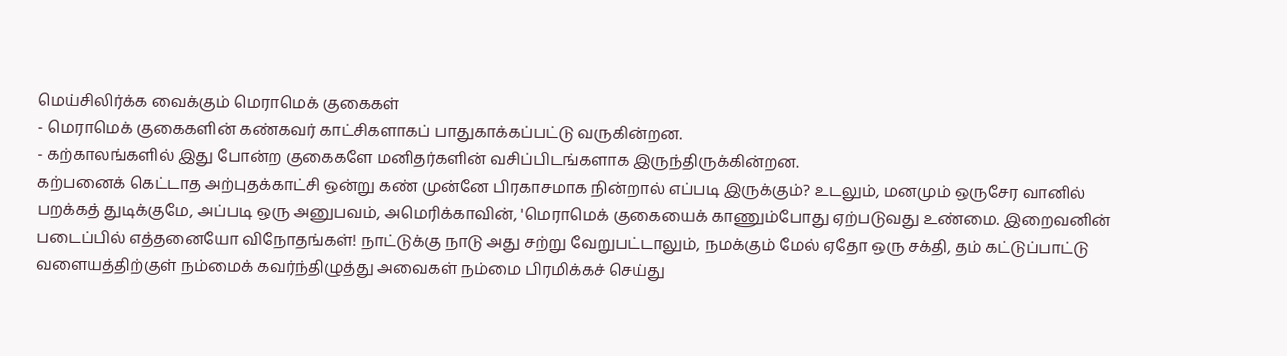மெய்சிலிர்க்க வைக்கும் மெராமெக் குகைகள்
- மெராமெக் குகைகளின் கண்கவர் காட்சிகளாகப் பாதுகாக்கப்பட்டு வருகின்றன.
- கற்காலங்களில் இது போன்ற குகைகளே மனிதர்களின் வசிப்பிடங்களாக இருந்திருக்கின்றன.
கற்பனைக் கெட்டாத அற்புதக்காட்சி ஒன்று கண் முன்னே பிரகாசமாக நின்றால் எப்படி இருக்கும்? உடலும், மனமும் ஒருசேர வானில் பறக்கத் துடிக்குமே, அப்படி ஒரு அனுபவம், அமெரிக்காவின், 'மெராமெக் குகையைக் காணும்போது ஏற்படுவது உண்மை. இறைவனின் படைப்பில் எத்தனையோ விநோதங்கள்! நாட்டுக்கு நாடு அது சற்று வேறுபட்டாலும், நமக்கும் மேல் ஏதோ ஒரு சக்தி, தம் கட்டுப்பாட்டு வளையத்திற்குள் நம்மைக் கவர்ந்திழுத்து அவைகள் நம்மை பிரமிக்கச் செய்து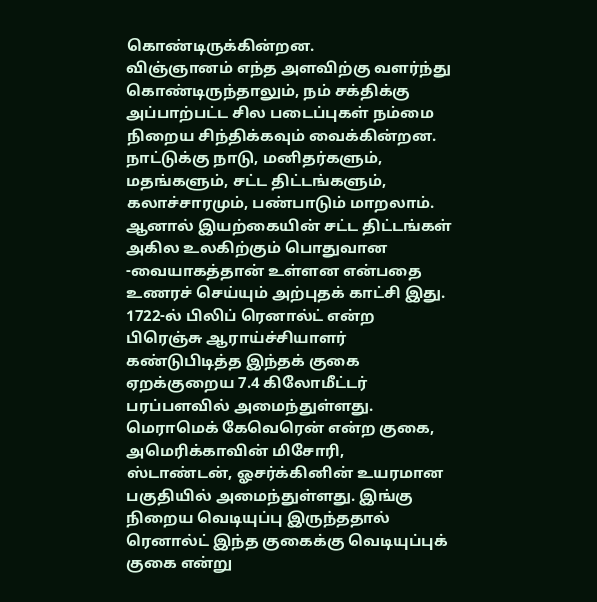கொண்டிருக்கின்றன.
விஞ்ஞானம் எந்த அளவிற்கு வளர்ந்து கொண்டிருந்தாலும், நம் சக்திக்கு அப்பாற்பட்ட சில படைப்புகள் நம்மை நிறைய சிந்திக்கவும் வைக்கின்றன. நாட்டுக்கு நாடு, மனிதர்களும், மதங்களும், சட்ட திட்டங்களும், கலாச்சாரமும், பண்பாடும் மாறலாம். ஆனால் இயற்கையின் சட்ட திட்டங்கள் அகில உலகிற்கும் பொதுவான -வையாகத்தான் உள்ளன என்பதை உணரச் செய்யும் அற்புதக் காட்சி இது.
1722-ல் பிலிப் ரெனால்ட் என்ற பிரெஞ்சு ஆராய்ச்சியாளர் கண்டுபிடித்த இந்தக் குகை ஏறக்குறைய 7.4 கிலோமீட்டர் பரப்பளவில் அமைந்துள்ளது. மெராமெக் கேவெரென் என்ற குகை, அமெரிக்காவின் மிசோரி, ஸ்டாண்டன், ஓசர்க்கினின் உயரமான பகுதியில் அமைந்துள்ளது. இங்கு நிறைய வெடியுப்பு இருந்ததால் ரெனால்ட் இந்த குகைக்கு வெடியுப்புக் குகை என்று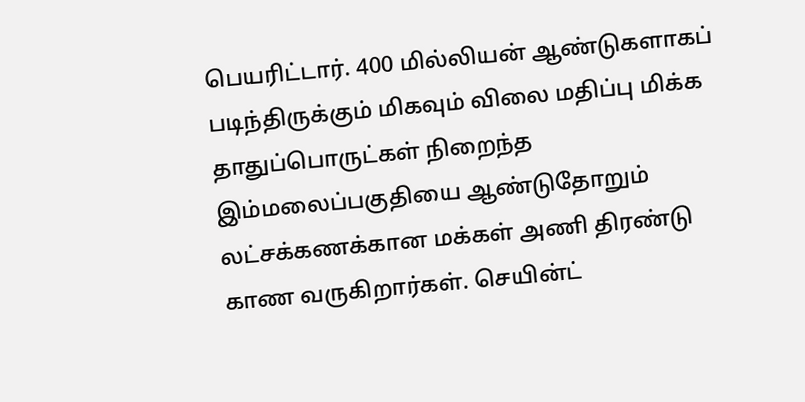பெயரிட்டார். 400 மில்லியன் ஆண்டுகளாகப் படிந்திருக்கும் மிகவும் விலை மதிப்பு மிக்க தாதுப்பொருட்கள் நிறைந்த இம்மலைப்பகுதியை ஆண்டுதோறும் லட்சக்கணக்கான மக்கள் அணி திரண்டு காண வருகிறார்கள். செயின்ட்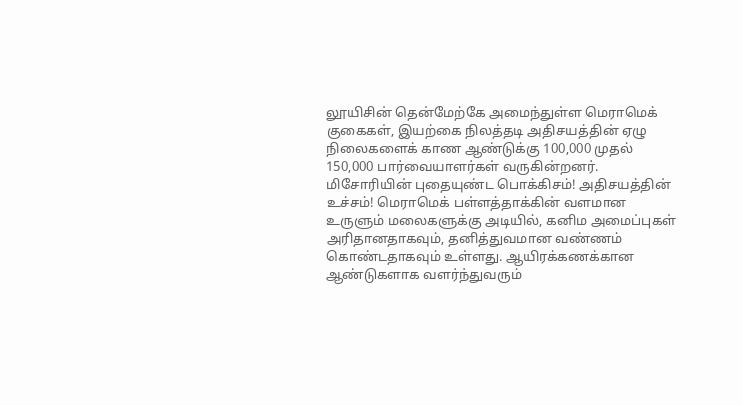லூயிசின் தென்மேற்கே அமைந்துள்ள மெராமெக் குகைகள், இயற்கை நிலத்தடி அதிசயத்தின் ஏழு நிலைகளைக் காண ஆண்டுக்கு 100,000 முதல் 150,000 பார்வையாளர்கள் வருகின்றனர்.
மிசோரியின் புதையுண்ட பொக்கிசம்! அதிசயத்தின் உச்சம்! மெராமெக் பள்ளத்தாக்கின் வளமான உருளும் மலைகளுக்கு அடியில், கனிம அமைப்புகள் அரிதானதாகவும், தனித்துவமான வண்ணம் கொண்டதாகவும் உள்ளது. ஆயிரக்கணக்கான ஆண்டுகளாக வளர்ந்துவரும்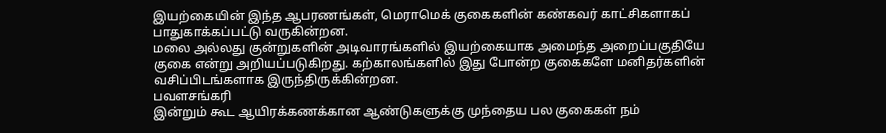இயற்கையின் இந்த ஆபரணங்கள், மெராமெக் குகைகளின் கண்கவர் காட்சிகளாகப் பாதுகாக்கப்பட்டு வருகின்றன.
மலை அல்லது குன்றுகளின் அடிவாரங்களில் இயற்கையாக அமைந்த அறைப்பகுதியே குகை என்று அறியப்படுகிறது. கற்காலங்களில் இது போன்ற குகைகளே மனிதர்களின் வசிப்பிடங்களாக இருந்திருக்கின்றன.
பவளசங்கரி
இன்றும் கூட ஆயிரக்கணக்கான ஆண்டுகளுக்கு முந்தைய பல குகைகள் நம்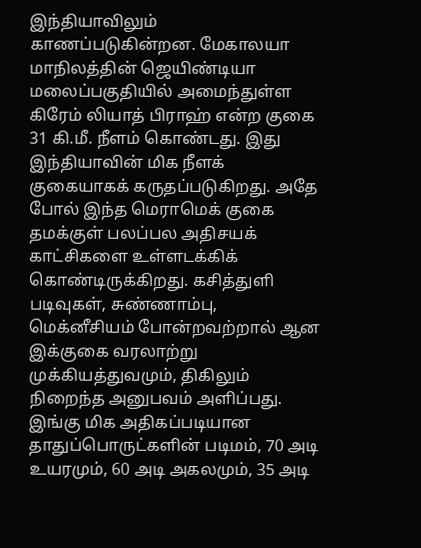இந்தியாவிலும் காணப்படுகின்றன. மேகாலயா மாநிலத்தின் ஜெயிண்டியா மலைப்பகுதியில் அமைந்துள்ள கிரேம் லியாத் பிராஹ் என்ற குகை 31 கி.மீ. நீளம் கொண்டது. இது இந்தியாவின் மிக நீளக் குகையாகக் கருதப்படுகிறது. அதே போல் இந்த மெராமெக் குகை தமக்குள் பலப்பல அதிசயக் காட்சிகளை உள்ளடக்கிக் கொண்டிருக்கிறது. கசித்துளி படிவுகள், சுண்ணாம்பு, மெக்னீசியம் போன்றவற்றால் ஆன இக்குகை வரலாற்று முக்கியத்துவமும், திகிலும் நிறைந்த அனுபவம் அளிப்பது. இங்கு மிக அதிகப்படியான தாதுப்பொருட்களின் படிமம், 70 அடி உயரமும், 60 அடி அகலமும், 35 அடி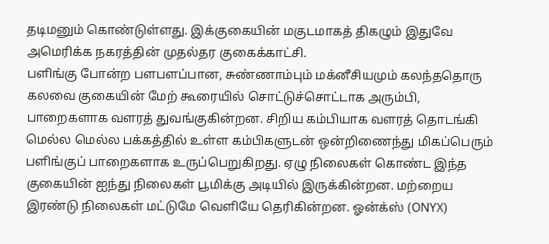தடிமனும் கொண்டுள்ளது. இக்குகையின் மகுடமாகத் திகழும் இதுவே அமெரிக்க நகரத்தின் முதல்தர குகைக்காட்சி.
பளிங்கு போன்ற பளபளப்பான, சுண்ணாம்பும் மக்னீசியமும் கலந்ததொரு கலவை குகையின் மேற் கூரையில் சொட்டுச்சொட்டாக அரும்பி, பாறைகளாக வளரத் துவங்குகின்றன. சிறிய கம்பியாக வளரத் தொடங்கி மெல்ல மெல்ல பக்கத்தில் உள்ள கம்பிகளுடன் ஒன்றிணைந்து மிகப்பெரும் பளிங்குப் பாறைகளாக உருப்பெறுகிறது. ஏழு நிலைகள் கொண்ட இந்த குகையின் ஐந்து நிலைகள் பூமிக்கு அடியில் இருக்கின்றன. மற்றைய இரண்டு நிலைகள் மட்டுமே வெளியே தெரிகின்றன. ஓன்க்ஸ் (ONYX)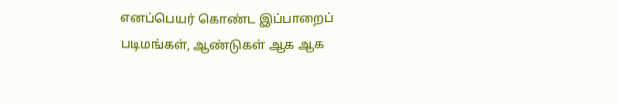எனப்பெயர் கொண்ட இப்பாறைப் படிமங்கள், ஆண்டுகள் ஆக ஆக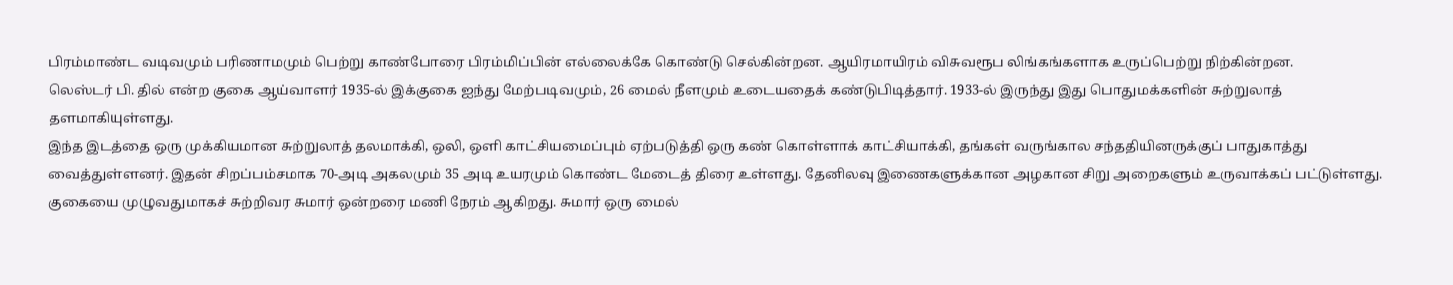பிரம்மாண்ட வடிவமும் பரிணாமமும் பெற்று காண்போரை பிரம்மிப்பின் எல்லைக்கே கொண்டு செல்கின்றன. ஆயிரமாயிரம் விசுவரூப லிங்கங்களாக உருப்பெற்று நிற்கின்றன.
லெஸ்டர் பி. தில் என்ற குகை ஆய்வாளர் 1935-ல் இக்குகை ஐந்து மேற்படிவமும், 26 மைல் நீளமும் உடையதைக் கண்டுபிடித்தார். 1933-ல் இருந்து இது பொதுமக்களின் சுற்றுலாத் தளமாகியுள்ளது.
இந்த இடத்தை ஒரு முக்கியமான சுற்றுலாத் தலமாக்கி, ஒலி, ஒளி காட்சியமைப்பும் ஏற்படுத்தி ஒரு கண் கொள்ளாக் காட்சியாக்கி, தங்கள் வருங்கால சந்ததியினருக்குப் பாதுகாத்து வைத்துள்ளனர். இதன் சிறப்பம்சமாக 70-அடி அகலமும் 35 அடி உயரமும் கொண்ட மேடைத் திரை உள்ளது. தேனிலவு இணைகளுக்கான அழகான சிறு அறைகளும் உருவாக்கப் பட்டுள்ளது.
குகையை முழுவதுமாகச் சுற்றிவர சுமார் ஒன்றரை மணி நேரம் ஆகிறது. சுமார் ஒரு மைல்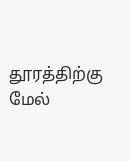தூரத்திற்கு மேல்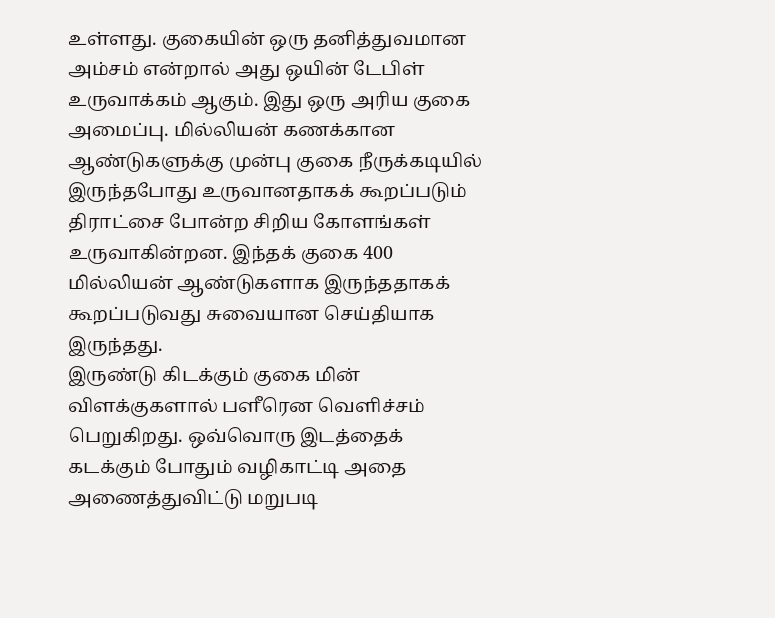உள்ளது. குகையின் ஒரு தனித்துவமான அம்சம் என்றால் அது ஒயின் டேபிள் உருவாக்கம் ஆகும். இது ஒரு அரிய குகை அமைப்பு. மில்லியன் கணக்கான ஆண்டுகளுக்கு முன்பு குகை நீருக்கடியில் இருந்தபோது உருவானதாகக் கூறப்படும் திராட்சை போன்ற சிறிய கோளங்கள் உருவாகின்றன. இந்தக் குகை 400 மில்லியன் ஆண்டுகளாக இருந்ததாகக் கூறப்படுவது சுவையான செய்தியாக இருந்தது.
இருண்டு கிடக்கும் குகை மின் விளக்குகளால் பளீரென வெளிச்சம் பெறுகிறது. ஒவ்வொரு இடத்தைக் கடக்கும் போதும் வழிகாட்டி அதை அணைத்துவிட்டு மறுபடி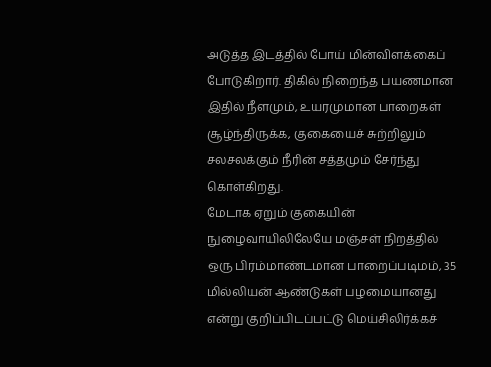அடுத்த இடத்தில் போய் மின்விளக்கைப் போடுகிறார். திகில் நிறைந்த பயணமான இதில் நீளமும், உயரமுமான பாறைகள் சூழ்ந்திருக்க, குகையைச் சுற்றிலும் சலசலக்கும் நீரின் சத்தமும் சேர்ந்து கொள்கிறது.
மேடாக ஏறும் குகையின் நுழைவாயிலிலேயே மஞ்சள் நிறத்தில் ஒரு பிரம்மாண்டமான பாறைப்படிமம், 35 மில்லியன் ஆண்டுகள் பழமையானது என்று குறிப்பிடப்பட்டு மெய்சிலிர்க்கச்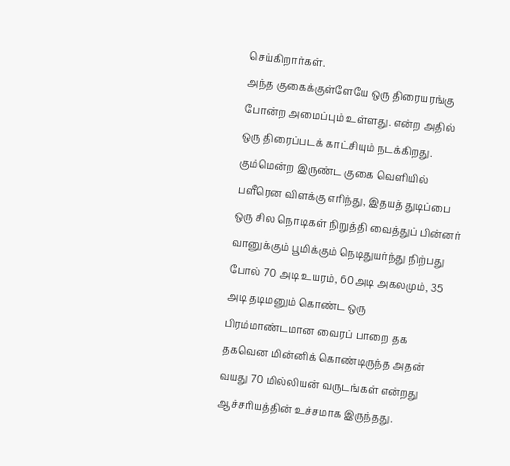செய்கிறார்கள்.
அந்த குகைக்குள்ளேயே ஒரு திரையரங்கு போன்ற அமைப்பும் உள்ளது. என்ற அதில் ஒரு திரைப்படக் காட்சியும் நடக்கிறது. கும்மென்ற இருண்ட குகை வெளியில் பளீரென விளக்கு எரிந்து, இதயத் துடிப்பை ஒரு சில நொடிகள் நிறுத்தி வைத்துப் பின்னர் வானுக்கும் பூமிக்கும் நெடிதுயர்ந்து நிற்பது போல் 70 அடி உயரம், 60அடி அகலமும், 35 அடி தடிமனும் கொண்ட ஒரு பிரம்மாண்டமான வைரப் பாறை தக தகவென மின்னிக் கொண்டிருந்த அதன் வயது 70 மில்லியன் வருடங்கள் என்றது ஆச்சரியத்தின் உச்சமாக இருந்தது.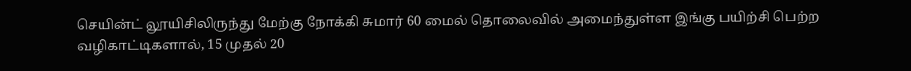செயின்ட் லூயிசிலிருந்து மேற்கு நோக்கி சுமார் 60 மைல் தொலைவில் அமைந்துள்ள இங்கு பயிற்சி பெற்ற வழிகாட்டிகளால், 15 முதல் 20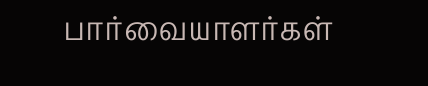பார்வையாளர்கள்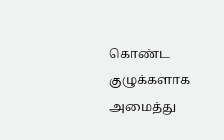கொண்ட குழுக்களாக அமைத்து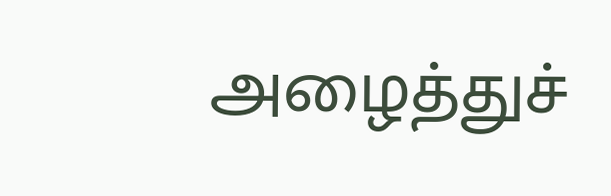அழைத்துச்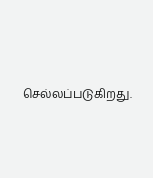செல்லப்படுகிறது.